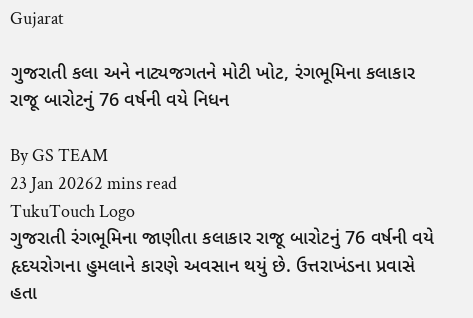Gujarat

ગુજરાતી કલા અને નાટ્યજગતને મોટી ખોટ, રંગભૂમિના કલાકાર રાજૂ બારોટનું 76 વર્ષની વયે નિધન

By GS TEAM
23 Jan 20262 mins read
TukuTouch Logo
ગુજરાતી રંગભૂમિના જાણીતા કલાકાર રાજૂ બારોટનું 76 વર્ષની વયે હૃદયરોગના હુમલાને કારણે અવસાન થયું છે. ઉત્તરાખંડના પ્રવાસે હતા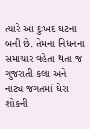ત્યારે આ દુઃખદ ઘટના બની છે. તેમના નિધનના સમાચાર વહેતા થતા જ ગુજરાતી કલા અને નાટ્ય જગતમાં ઘેરા શોકની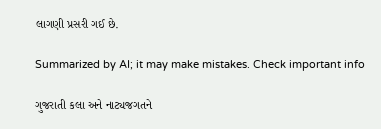લાગણી પ્રસરી ગઈ છે.

Summarized by AI; it may make mistakes. Check important info

ગુજરાતી કલા અને નાટ્યજગતને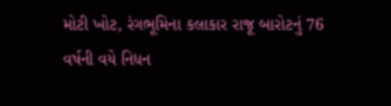મોટી ખોટ, રંગભૂમિના કલાકાર રાજૂ બારોટનું 76 વર્ષની વયે નિધન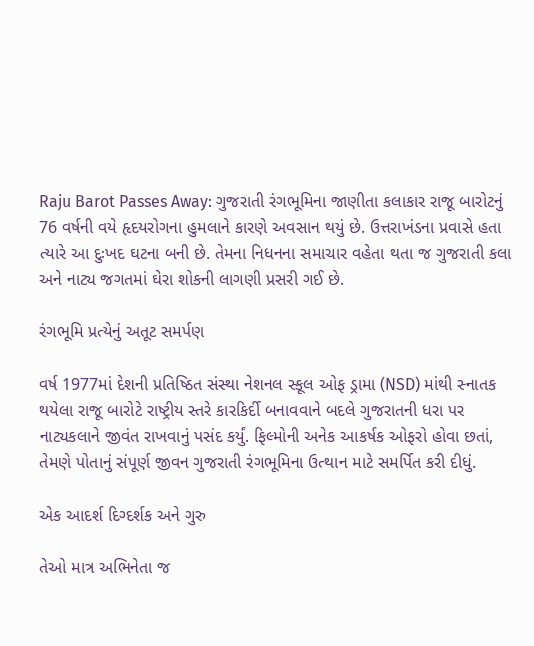Raju Barot Passes Away: ગુજરાતી રંગભૂમિના જાણીતા કલાકાર રાજૂ બારોટનું 76 વર્ષની વયે હૃદયરોગના હુમલાને કારણે અવસાન થયું છે. ઉત્તરાખંડના પ્રવાસે હતા ત્યારે આ દુઃખદ ઘટના બની છે. તેમના નિધનના સમાચાર વહેતા થતા જ ગુજરાતી કલા અને નાટ્ય જગતમાં ઘેરા શોકની લાગણી પ્રસરી ગઈ છે.

રંગભૂમિ પ્રત્યેનું અતૂટ સમર્પણ

વર્ષ 1977માં દેશની પ્રતિષ્ઠિત સંસ્થા નેશનલ સ્કૂલ ઓફ ડ્રામા (NSD) માંથી સ્નાતક થયેલા રાજૂ બારોટે રાષ્ટ્રીય સ્તરે કારકિર્દી બનાવવાને બદલે ગુજરાતની ધરા પર નાટ્યકલાને જીવંત રાખવાનું પસંદ કર્યું. ફિલ્મોની અનેક આકર્ષક ઓફરો હોવા છતાં, તેમણે પોતાનું સંપૂર્ણ જીવન ગુજરાતી રંગભૂમિના ઉત્થાન માટે સમર્પિત કરી દીધું.

એક આદર્શ દિગ્દર્શક અને ગુરુ

તેઓ માત્ર અભિનેતા જ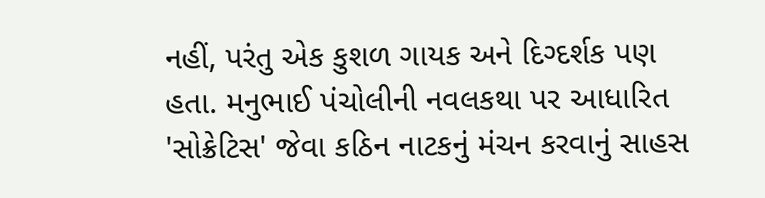નહીં, પરંતુ એક કુશળ ગાયક અને દિગ્દર્શક પણ હતા. મનુભાઈ પંચોલીની નવલકથા પર આધારિત 'સોક્રેટિસ' જેવા કઠિન નાટકનું મંચન કરવાનું સાહસ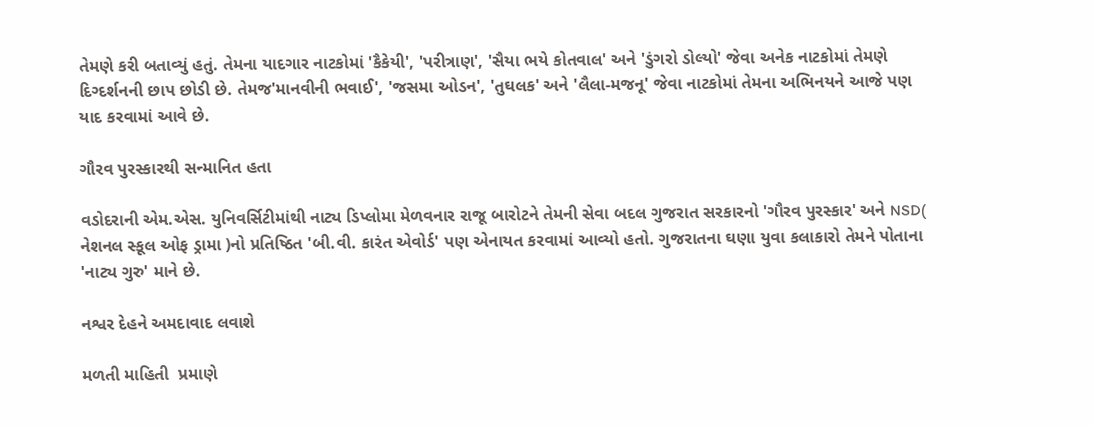તેમણે કરી બતાવ્યું હતું. તેમના યાદગાર નાટકોમાં 'કૈકેયી', 'પરીત્રાણ', 'સૈયા ભયે કોતવાલ' અને 'ડુંગરો ડોલ્યો' જેવા અનેક નાટકોમાં તેમણે દિગ્દર્શનની છાપ છોડી છે. તેમજ'માનવીની ભવાઈ', 'જસમા ઓડન', 'તુઘલક' અને 'લૈલા-મજનૂ' જેવા નાટકોમાં તેમના અભિનયને આજે પણ યાદ કરવામાં આવે છે.

ગૌરવ પુરસ્કારથી સન્માનિત હતા

વડોદરાની એમ.એસ. યુનિવર્સિટીમાંથી નાટ્ય ડિપ્લોમા મેળવનાર રાજૂ બારોટને તેમની સેવા બદલ ગુજરાત સરકારનો 'ગૌરવ પુરસ્કાર' અને NSD( નેશનલ સ્કૂલ ઓફ ડ્રામા )નો પ્રતિષ્ઠિત 'બી.વી. કારંત એવોર્ડ' પણ એનાયત કરવામાં આવ્યો હતો. ગુજરાતના ઘણા યુવા કલાકારો તેમને પોતાના 'નાટ્ય ગુરુ' માને છે.

નશ્વર દેહને અમદાવાદ લવાશે

મળતી માહિતી  પ્રમાણે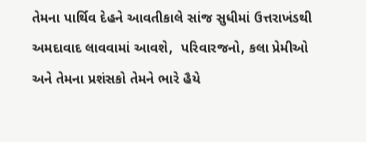તેમના પાર્થિવ દેહને આવતીકાલે સાંજ સુધીમાં ઉત્તરાખંડથી અમદાવાદ લાવવામાં આવશે,  પરિવારજનો, કલા પ્રેમીઓ અને તેમના પ્રશંસકો તેમને ભારે હૈયે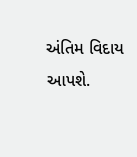અંતિમ વિદાય આપશે.